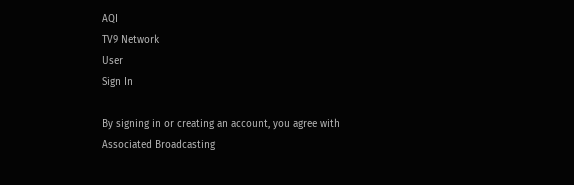AQI
TV9 Network
User
Sign In

By signing in or creating an account, you agree with Associated Broadcasting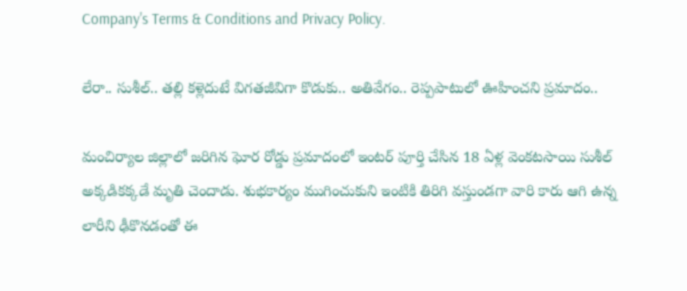Company's Terms & Conditions and Privacy Policy.

లేరా.. సుశీల్.. తల్లి ‌కళ్లెదుటే విగతజీవిగా కొడుకు.. అతివేగం.. రెప్పపాటులో ఊహించని ప్రమాదం..

మంచిర్యాల జిల్లాలో జరిగిన ఘోర రోడ్డు ప్రమాదంలో ఇంటర్ పూర్తి చేసిన 18 ఏళ్ల వెంకటసాయి సుశీల్ అక్కడికక్కడే మృతి చెందాడు. శుభకార్యం ముగించుకుని ఇంటికి తిరిగి వస్తుండగా వారి కారు ఆగి ఉన్న లారీని ఢీకొనడంతో ఈ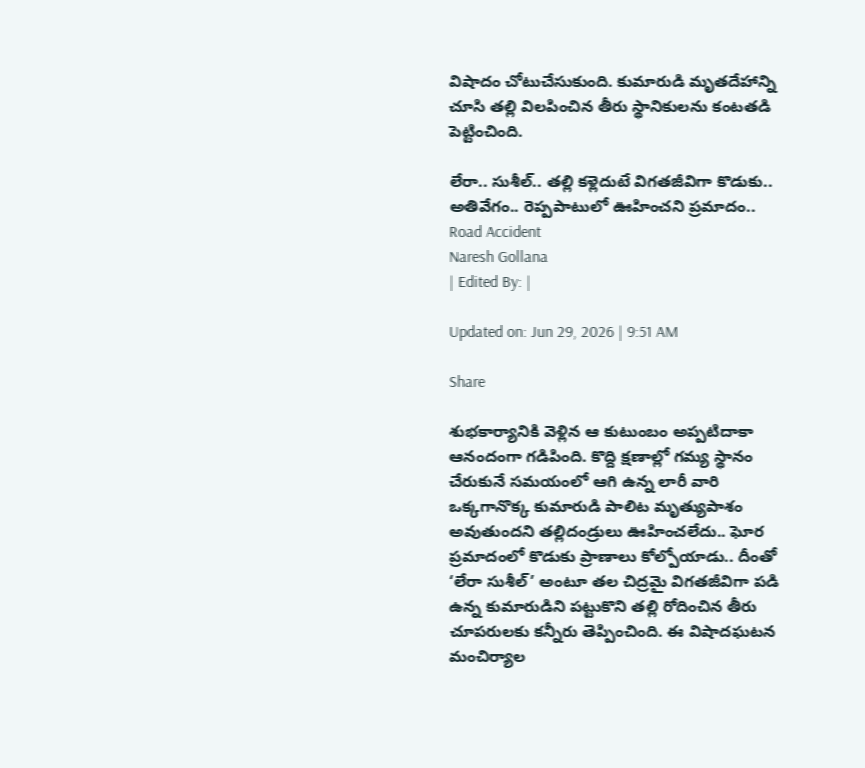విషాదం చోటుచేసుకుంది. కుమారుడి మృతదేహాన్ని చూసి తల్లి విలపించిన తీరు స్థానికులను కంటతడి పెట్టించింది.

లేరా.. సుశీల్.. తల్లి ‌కళ్లెదుటే విగతజీవిగా కొడుకు.. అతివేగం.. రెప్పపాటులో ఊహించని ప్రమాదం..
Road Accident
Naresh Gollana
| Edited By: |

Updated on: Jun 29, 2026 | 9:51 AM

Share

శుభకార్యానికి వెళ్లిన ఆ కుటుంబం అప్పటిదాకా ఆనందంగా గడిపింది. కొద్ది క్షణాల్లో గమ్య స్థానం చేరుకునే సమయంలో ఆగి ఉన్న లారీ వారి ఒక్కగానొక్క కుమారుడి పాలిట మృత్యుపాశం అవుతుందని తల్లిదండ్రులు ఊహించలేదు.. ఘోర ప్రమాదంలో కొడుకు ప్రాణాలు కోల్పోయాడు.. దీంతో ‘లేరా సుశీల్’ అంటూ తల చిద్రమై విగతజీవిగా పడి ఉన్న కుమారుడిని పట్టుకొని తల్లి రోదించిన తీరు చూపరులకు కన్నీరు తెప్పించింది. ఈ విషాదఘటన మంచిర్యాల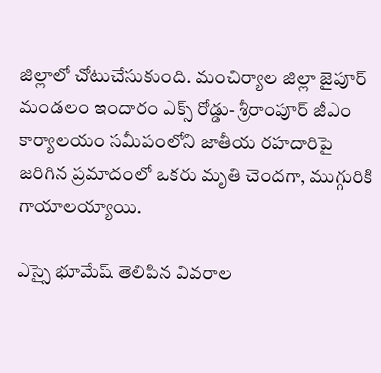జిల్లాలో చోటుచేసుకుంది. మంచిర్యాల జిల్లా జైపూర్ మండలం ఇందారం ఎక్స్ రోడ్డు- శ్రీరాంపూర్ జీఎం కార్యాలయం సమీపంలోని జాతీయ రహదారిపై జరిగిన ప్రమాదంలో ఒకరు మృతి చెందగా, ముగ్గురికి గాయాలయ్యాయి.

ఎస్సై భూమేష్ తెలిపిన వివరాల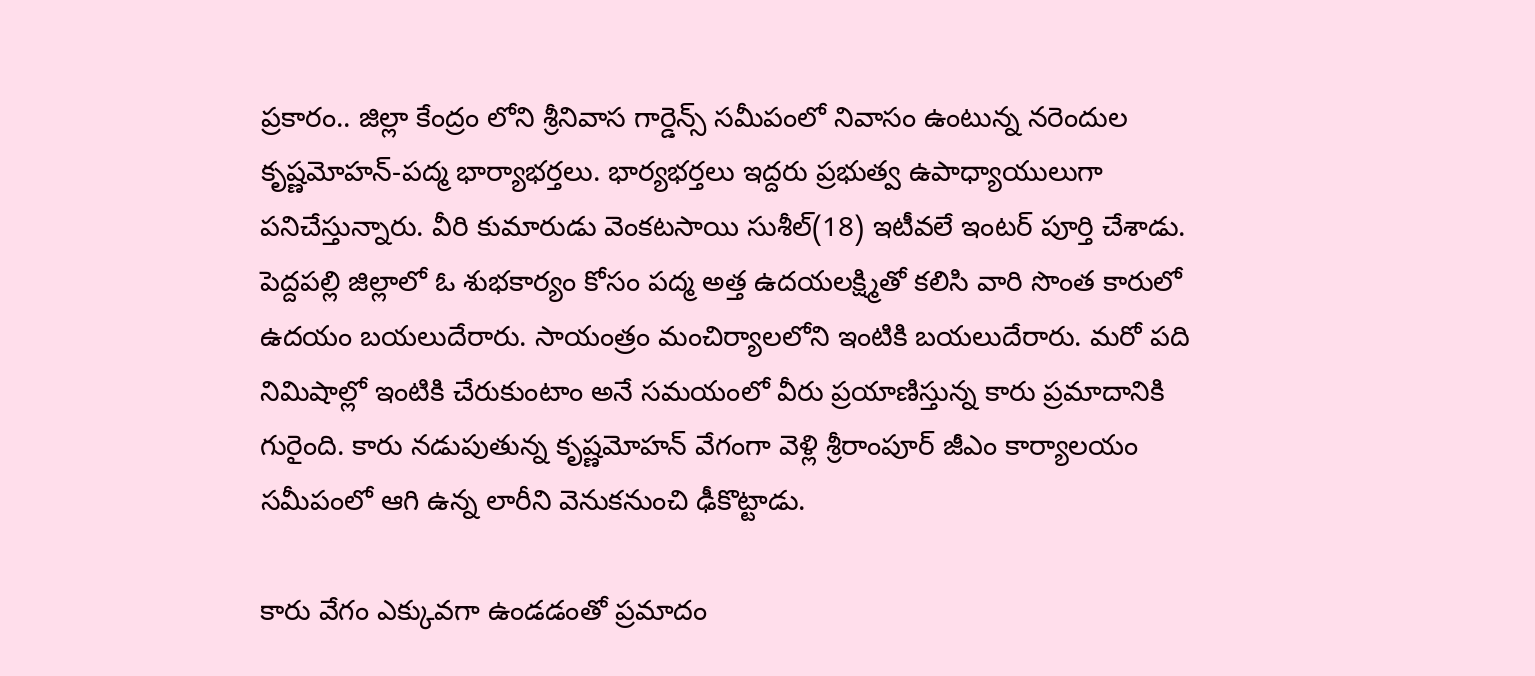ప్రకారం.. జిల్లా కేంద్రం లోని శ్రీనివాస గార్డెన్స్ సమీపంలో నివాసం ఉంటున్న నరెందుల కృష్ణమోహన్-పద్మ భార్యాభర్తలు. భార్యభర్తలు ఇద్దరు ప్రభుత్వ ఉపాధ్యాయులుగా పనిచేస్తున్నారు. వీరి కుమారుడు వెంకటసాయి సుశీల్(18) ఇటీవలే ఇంటర్ పూర్తి చేశాడు. పెద్దపల్లి జిల్లాలో ఓ శుభకార్యం కోసం పద్మ అత్త ఉదయలక్ష్మితో కలిసి వారి సొంత కారులో ఉదయం బయలుదేరారు. సాయంత్రం మంచిర్యాలలోని ఇంటికి బయలుదేరారు. మరో పది నిమిషాల్లో ఇంటికి చేరుకుంటాం అనే సమయంలో వీరు ప్రయాణిస్తున్న కారు ప్రమాదానికి గురైంది. కారు నడుపుతున్న కృష్ణమోహన్ వేగంగా వెళ్లి శ్రీరాంపూర్ జీఎం కార్యాలయం సమీపంలో ఆగి ఉన్న లారీని వెనుకనుంచి ఢీకొట్టాడు.

కారు వేగం ఎక్కువగా ఉండడంతో ప్రమాదం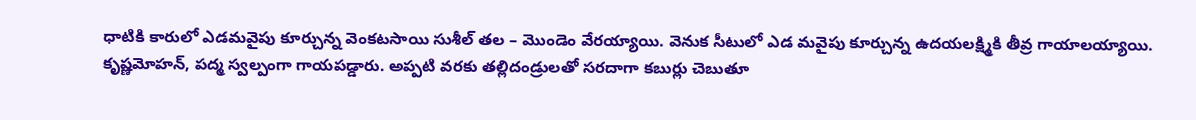ధాటికి కారులో ఎడమవైపు కూర్చున్న వెంకటసాయి సుశీల్ తల – మొండెం వేరయ్యాయి. వెనుక సీటులో ఎడ మవైపు కూర్చున్న ఉదయలక్ష్మికి తీవ్ర గాయాలయ్యాయి. కృష్ణమోహన్, పద్మ స్వల్పంగా గాయపడ్డారు. అప్పటి వరకు తల్లిదండ్రులతో సరదాగా కబుర్లు చెబుతూ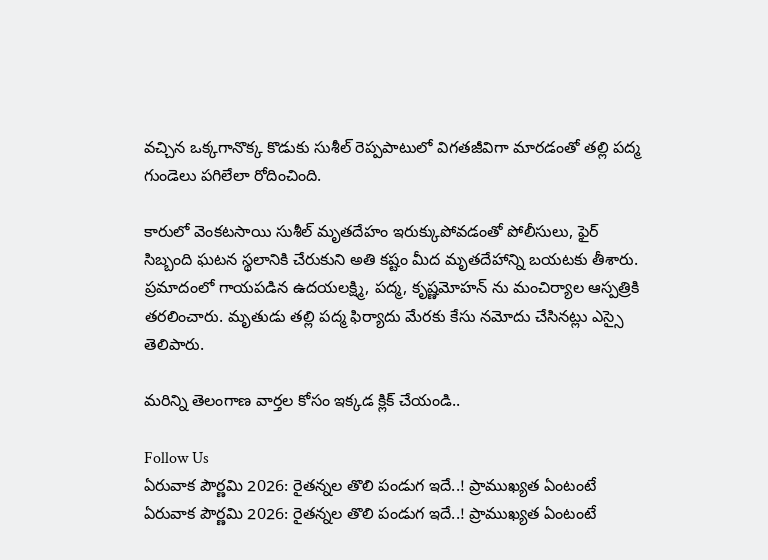వచ్చిన ఒక్కగానొక్క కొడుకు సుశీల్ రెప్పపాటులో విగతజీవిగా మారడంతో తల్లి పద్మ గుండెలు పగిలేలా రోదించింది.

కారులో వెంకటసాయి సుశీల్ మృతదేహం ఇరుక్కుపోవడంతో పోలీసులు, ఫైర్ సిబ్బంది ఘటన స్థలానికి చేరుకుని అతి కష్టం మీద మృతదేహాన్ని బయటకు తీశారు. ప్రమాదంలో గాయపడిన ఉదయలక్ష్మి, పద్మ, కృష్ణమోహన్ ను మంచిర్యాల ఆస్పత్రికి తరలించారు. మృతుడు తల్లి పద్మ ఫిర్యాదు మేరకు కేసు నమోదు చేసినట్లు ఎస్సై తెలిపారు.

మరిన్ని తెలంగాణ వార్తల కోసం ఇక్కడ క్లిక్ చేయండి..

Follow Us
ఏరువాక పౌర్ణమి 2026: రైతన్నల తొలి పండుగ ఇదే..! ప్రాముఖ్యత ఏంటంటే
ఏరువాక పౌర్ణమి 2026: రైతన్నల తొలి పండుగ ఇదే..! ప్రాముఖ్యత ఏంటంటే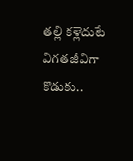తల్లి ‌కళ్లెదుటే విగతజీవిగా కొడుకు..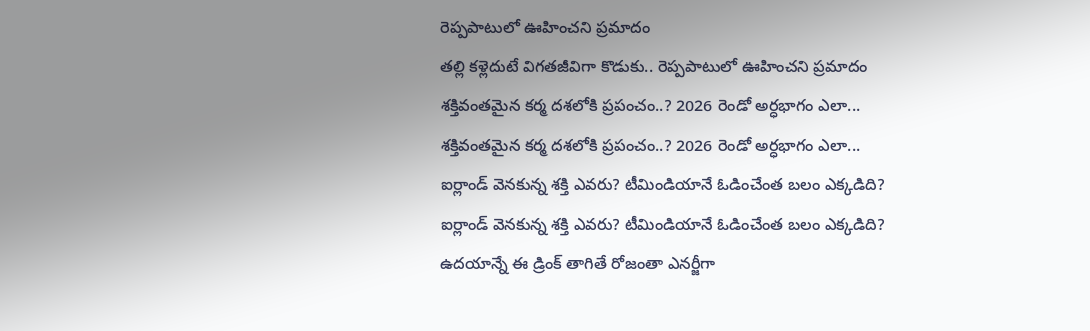రెప్పపాటులో ఊహించని ప్రమాదం
తల్లి ‌కళ్లెదుటే విగతజీవిగా కొడుకు.. రెప్పపాటులో ఊహించని ప్రమాదం
శక్తివంతమైన కర్మ దశలోకి ప్రపంచం..? 2026 రెండో అర్ధభాగం ఎలా...
శక్తివంతమైన కర్మ దశలోకి ప్రపంచం..? 2026 రెండో అర్ధభాగం ఎలా...
ఐర్లాండ్‌ వెనకున్న శక్తి ఎవరు? టీమిండియానే ఓడించేంత బలం ఎక్కడిది?
ఐర్లాండ్‌ వెనకున్న శక్తి ఎవరు? టీమిండియానే ఓడించేంత బలం ఎక్కడిది?
ఉదయాన్నే ఈ డ్రింక్ తాగితే రోజంతా ఎనర్జీగా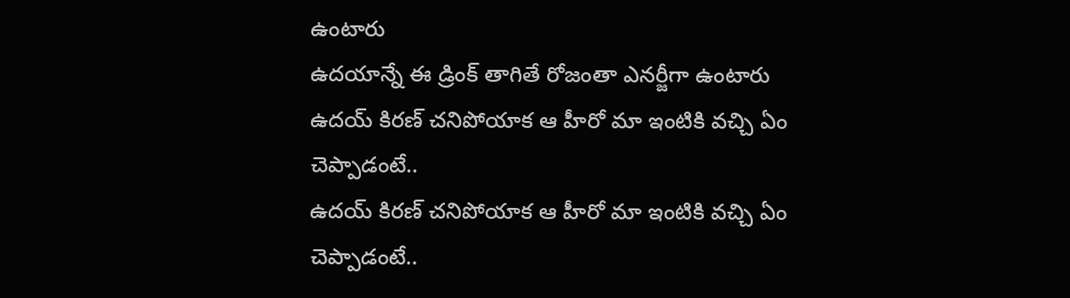ఉంటారు
ఉదయాన్నే ఈ డ్రింక్ తాగితే రోజంతా ఎనర్జీగా ఉంటారు
ఉదయ్ కిరణ్ చనిపోయాక ఆ హీరో మా ఇంటికి వచ్చి ఏం చెప్పాడంటే..
ఉదయ్ కిరణ్ చనిపోయాక ఆ హీరో మా ఇంటికి వచ్చి ఏం చెప్పాడంటే..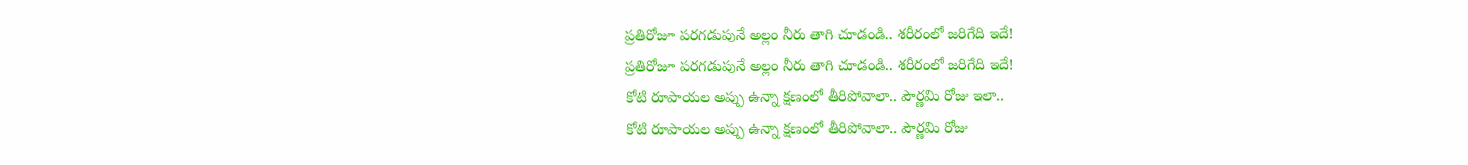ప్రతిరోజూ పరగడుపునే అల్లం నీరు తాగి చూడండి.. శరీరంలో జరిగేది ఇదే!
ప్రతిరోజూ పరగడుపునే అల్లం నీరు తాగి చూడండి.. శరీరంలో జరిగేది ఇదే!
కోటి రూపాయల అప్పు ఉన్నా క్షణంలో తీరిపోవాలా.. పౌర్ణమి రోజు ఇలా..
కోటి రూపాయల అప్పు ఉన్నా క్షణంలో తీరిపోవాలా.. పౌర్ణమి రోజు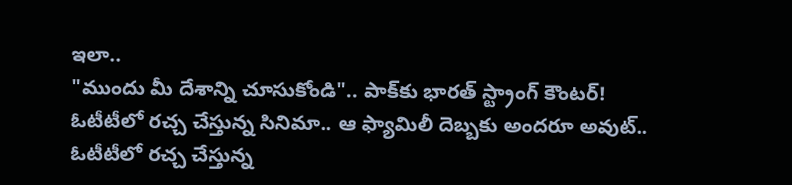ఇలా..
"ముందు మీ దేశాన్ని చూసుకోండి".. పాక్‌కు భారత్ స్ట్రాంగ్ కౌంటర్!
ఓటీటీలో రచ్చ చేస్తున్న సినిమా.. ఆ ఫ్యామిలీ దెబ్బకు అందరూ అవుట్..
ఓటీటీలో రచ్చ చేస్తున్న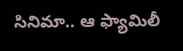సినిమా.. ఆ ఫ్యామిలీ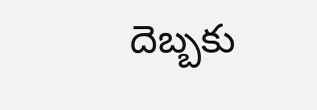దెబ్బకు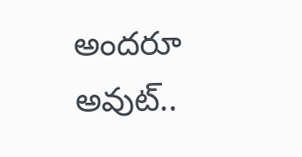అందరూ అవుట్..